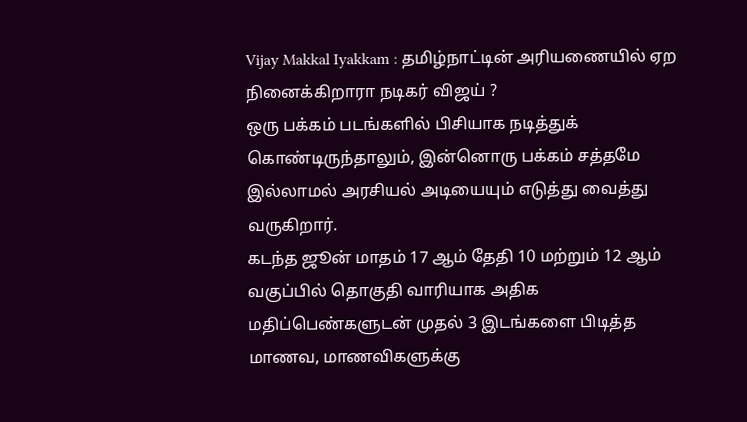Vijay Makkal Iyakkam : தமிழ்நாட்டின் அரியணையில் ஏற நினைக்கிறாரா நடிகர் விஜய் ?
ஒரு பக்கம் படங்களில் பிசியாக நடித்துக் கொண்டிருந்தாலும், இன்னொரு பக்கம் சத்தமே இல்லாமல் அரசியல் அடியையும் எடுத்து வைத்து வருகிறார்.
கடந்த ஜூன் மாதம் 17 ஆம் தேதி 10 மற்றும் 12 ஆம் வகுப்பில் தொகுதி வாரியாக அதிக மதிப்பெண்களுடன் முதல் 3 இடங்களை பிடித்த மாணவ, மாணவிகளுக்கு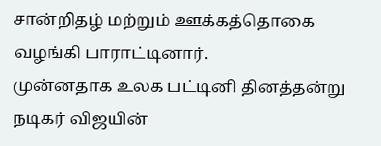சான்றிதழ் மற்றும் ஊக்கத்தொகை வழங்கி பாராட்டினார்.
முன்னதாக உலக பட்டினி தினத்தன்று நடிகர் விஜயின்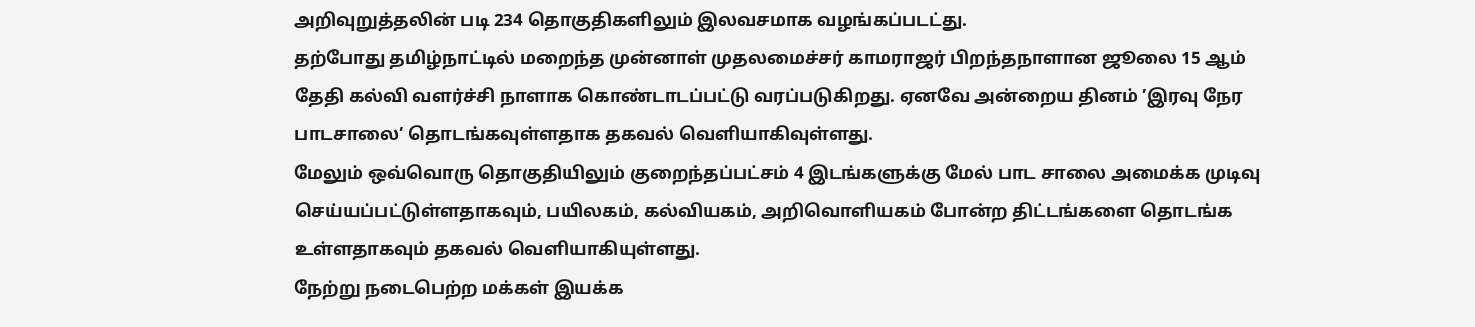அறிவுறுத்தலின் படி 234 தொகுதிகளிலும் இலவசமாக வழங்கப்படட்து.
தற்போது தமிழ்நாட்டில் மறைந்த முன்னாள் முதலமைச்சர் காமராஜர் பிறந்தநாளான ஜூலை 15 ஆம் தேதி கல்வி வளர்ச்சி நாளாக கொண்டாடப்பட்டு வரப்படுகிறது. ஏனவே அன்றைய தினம் ’இரவு நேர பாடசாலை’ தொடங்கவுள்ளதாக தகவல் வெளியாகிவுள்ளது.
மேலும் ஒவ்வொரு தொகுதியிலும் குறைந்தப்பட்சம் 4 இடங்களுக்கு மேல் பாட சாலை அமைக்க முடிவு செய்யப்பட்டுள்ளதாகவும், பயிலகம், கல்வியகம், அறிவொளியகம் போன்ற திட்டங்களை தொடங்க உள்ளதாகவும் தகவல் வெளியாகியுள்ளது.
நேற்று நடைபெற்ற மக்கள் இயக்க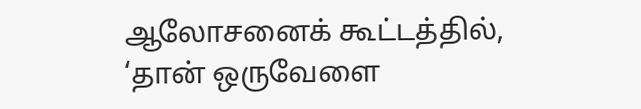ஆலோசனைக் கூட்டத்தில், ‘தான் ஒருவேளை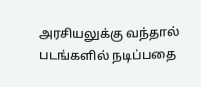அரசியலுக்கு வந்தால் படங்களில் நடிப்பதை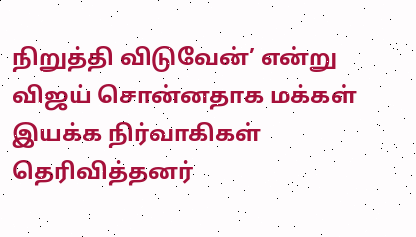நிறுத்தி விடுவேன்’ என்று விஜய் சொன்னதாக மக்கள் இயக்க நிர்வாகிகள் தெரிவித்தனர்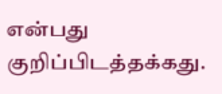என்பது குறிப்பிடத்தக்கது.